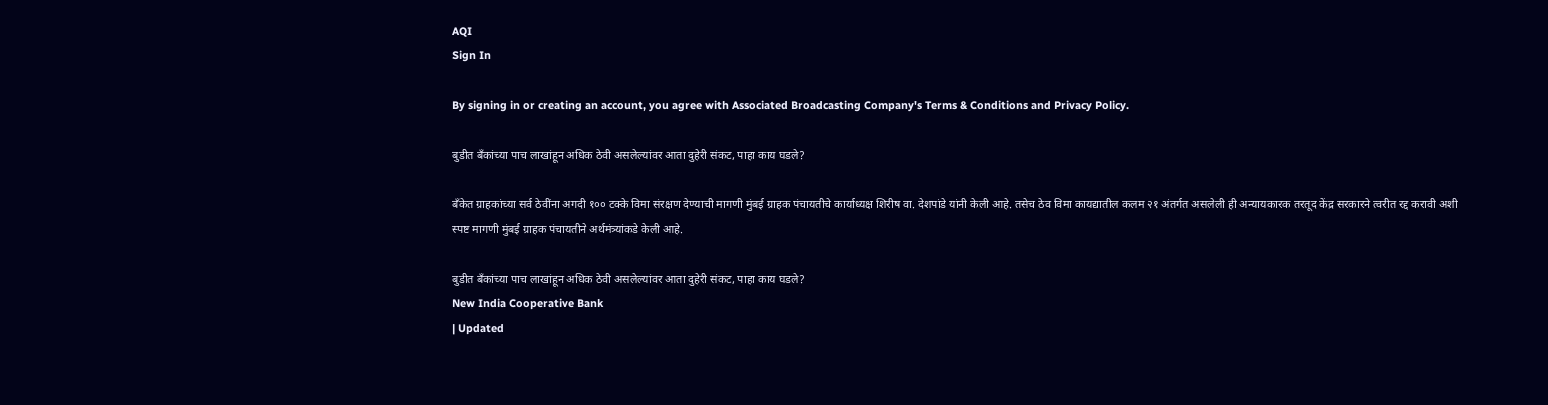AQI
Sign In

By signing in or creating an account, you agree with Associated Broadcasting Company's Terms & Conditions and Privacy Policy.

बुडीत बँकांच्या पाच लाखांहून अधिक ठेवी असलेल्यांवर आता दुहेरी संकट, पाहा काय घडले?

बँकेत ग्राहकांच्या सर्व ठेवींना अगदी १०० टक्के विमा संरक्षण देण्याची मागणी मुंबई ग्राहक पंचायतीचे कार्याध्यक्ष शिरीष वा. देशपांडे यांनी केली आहे. तसेच ठेव विमा कायद्यातील कलम २१ अंतर्गत असलेली ही अन्यायकारक तरतूद केंद्र सरकारने त्वरीत रद्द करावी अशी स्पष्ट मागणी मुंबई ग्राहक पंचायतीने अर्थमंत्र्यांकडे केली आहे.

बुडीत बँकांच्या पाच लाखांहून अधिक ठेवी असलेल्यांवर आता दुहेरी संकट, पाहा काय घडले?
New India Cooperative Bank
| Updated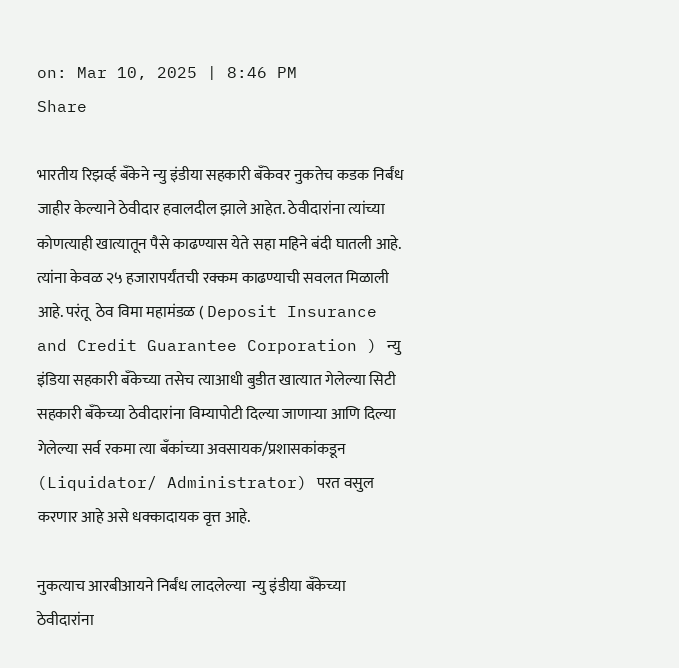on: Mar 10, 2025 | 8:46 PM
Share

भारतीय रिझर्व्ह बँकेने न्यु इंडीया सहकारी बँकेवर नुकतेच कडक निर्बंध जाहीर केल्याने ठेवीदार हवालदील झाले आहेत. ठेवीदारांना त्यांच्या कोणत्याही खात्यातून पैसे काढण्यास येते सहा महिने बंदी घातली आहे. त्यांना केवळ २५ हजारापर्यंतची रक्कम काढण्याची सवलत मिळाली आहे. परंतू  ठेव विमा महामंडळ ( Deposit Insurance and Credit Guarantee Corporation ) न्यु इंडिया सहकारी बँकेच्या तसेच त्याआधी बुडीत खात्यात गेलेल्या सिटी सहकारी बँकेच्या ठेवीदारांना विम्यापोटी दिल्या जाणाऱ्या आणि दिल्या गेलेल्या सर्व रकमा त्या बँकांच्या अवसायक/प्रशासकांकडून (Liquidator/ Administrator) परत वसुल करणार आहे असे धक्कादायक वृत्त आहे.

नुकत्याच आरबीआयने निर्बंध लादलेल्या  न्यु इंडीया बँकेच्या ठेवीदारांना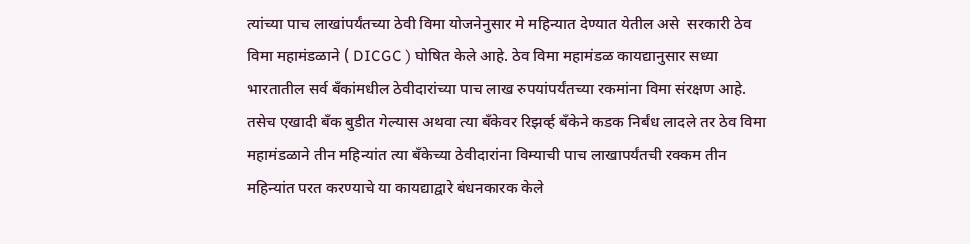त्यांच्या पाच लाखांपर्यंतच्या ठेवी विमा योजनेनुसार मे महिन्यात देण्यात येतील असे  सरकारी ठेव विमा महामंडळाने ( DICGC ) घोषित केले आहे. ठेव विमा महामंडळ कायद्यानुसार सध्या भारतातील सर्व बँकांमधील ठेवीदारांच्या पाच लाख रुपयांपर्यंतच्या रकमांना विमा संरक्षण आहे. तसेच एखादी बँक बुडीत गेल्यास अथवा त्या बँकेवर रिझर्व्ह बँकेने कडक निर्बंध लादले तर ठेव विमा महामंडळाने तीन महिन्यांत त्या बँकेच्या ठेवीदारांना विम्याची पाच लाखापर्यंतची रक्कम तीन महिन्यांत परत करण्याचे या कायद्याद्वारे बंधनकारक केले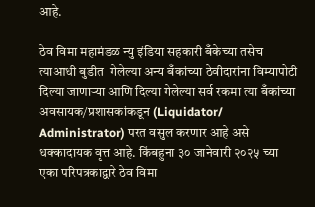आहे.

ठेव विमा महामंडळ न्यु इंडिया सहकारी बँकेच्या तसेच त्याआधी बुडीत  गेलेल्या अन्य बँकांच्या ठेवीदारांना विम्यापोटी दिल्या जाणाऱ्या आणि दिल्या गेलेल्या सर्व रकमा त्या बँकांच्या अवसायक/प्रशासकांकडून (Liquidator/ Administrator) परत वसुल करणार आहे असे धक्कादायक वृत्त आहे. किंबहुना ३० जानेवारी २०२५ च्या एका परिपत्रकाद्वारे ठेव विमा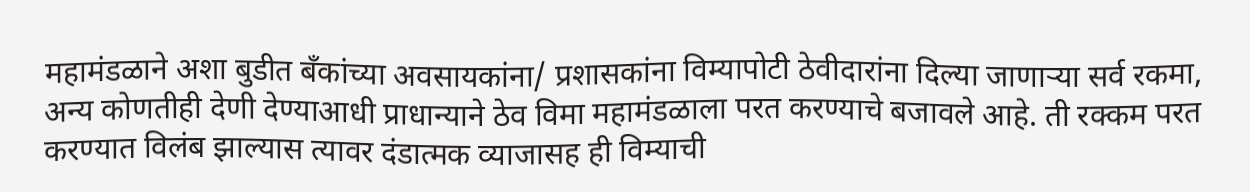महामंडळाने अशा बुडीत बँकांच्या अवसायकांना/ प्रशासकांना विम्यापोटी ठेवीदारांना दिल्या जाणाऱ्या सर्व रकमा, अन्य कोणतीही देणी देण्याआधी प्राधान्याने ठेव विमा महामंडळाला परत करण्याचे बजावले आहे. ती रक्कम परत करण्यात विलंब झाल्यास त्यावर दंडात्मक व्याजासह ही विम्याची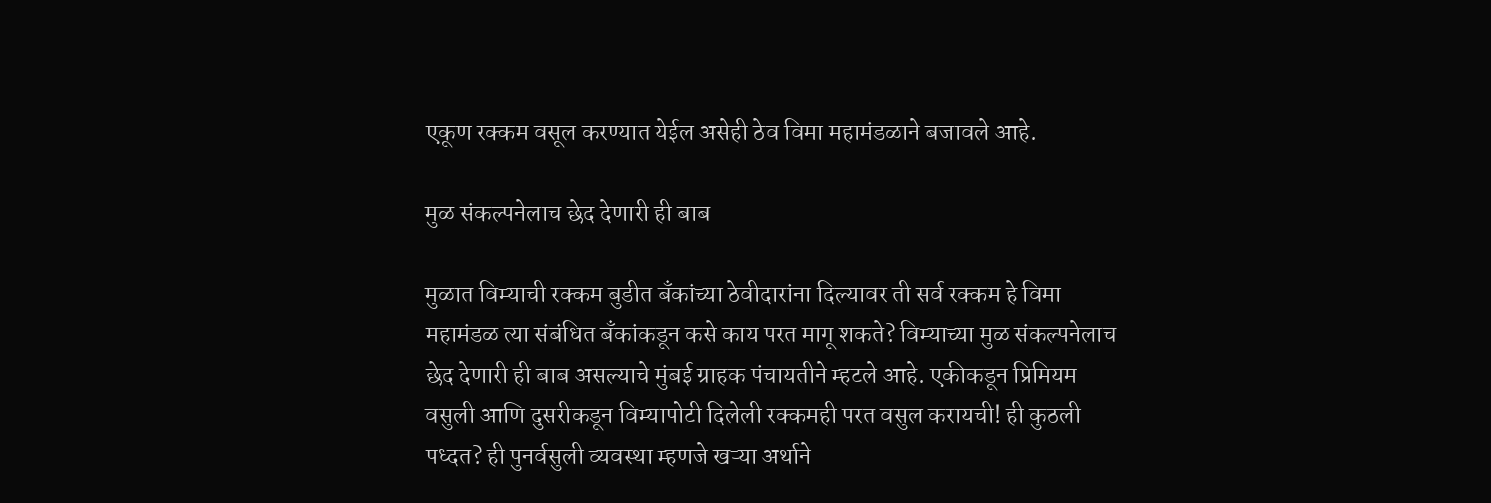एकूण रक्कम वसूल करण्यात येईल असेही ठेव विमा महामंडळाने बजावले आहे.

मुळ संकल्पनेलाच छेद देणारी ही बाब

मुळात विम्याची रक्कम बुडीत बँकांच्या ठेवीदारांना दिल्यावर ती सर्व रक्कम हे विमा महामंडळ त्या संबंधित बँकांकडून कसे काय परत मागू शकते? विम्याच्या मुळ संकल्पनेलाच छेद देणारी ही बाब असल्याचे मुंबई ग्राहक पंचायतीने म्हटले आहे. एकीकडून प्रिमियम वसुली आणि दुसरीकडून विम्यापोटी दिलेली रक्कमही परत वसुल करायची! ही कुठली पध्दत? ही पुनर्वसुली व्यवस्था म्हणजे खऱ्या अर्थाने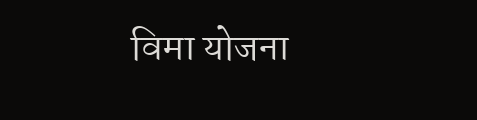विमा योजना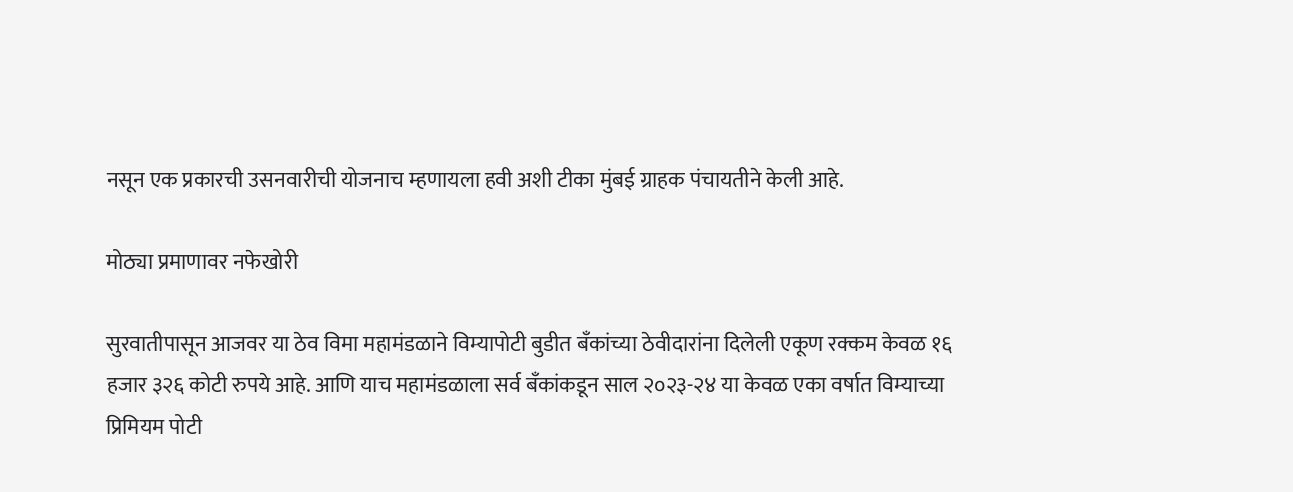नसून एक प्रकारची उसनवारीची योजनाच म्हणायला हवी अशी टीका मुंबई ग्राहक पंचायतीने केली आहे.

मोठ्या प्रमाणावर नफेखोरी

सुरवातीपासून आजवर या ठेव विमा महामंडळाने विम्यापोटी बुडीत बँकांच्या ठेवीदारांना दिलेली एकूण रक्कम केवळ १६ हजार ३२६ कोटी रुपये आहे. आणि याच महामंडळाला सर्व बँकांकडून साल २०२३-२४ या केवळ एका वर्षात विम्याच्या प्रिमियम पोटी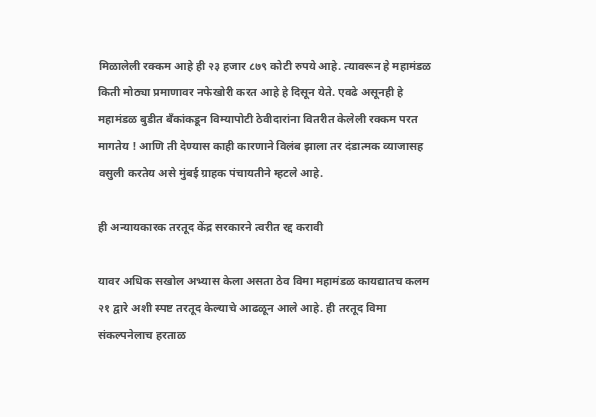मिळालेली रक्कम आहे ही २३ हजार ८७९ कोटी रुपये आहे. त्यावरून हे महामंडळ किती मोठ्या प्रमाणावर नफेखोरी करत आहे हे दिसून येते. एवढे असूनही हे महामंडळ बुडीत बँकांकडून विम्यापोटी ठेवीदारांना वितरीत केलेली रक्कम परत मागतेय ! आणि ती देण्यास काही कारणाने विलंब झाला तर दंडात्मक व्याजासह वसुली करतेय असे मुंबई ग्राहक पंचायतीने म्हटले आहे.

ही अन्यायकारक तरतूद केंद्र सरकारने त्वरीत रद्द करावी

यावर अधिक सखोल अभ्यास केला असता ठेव विमा महामंडळ कायद्यातच कलम २१ द्वारे अशी स्पष्ट तरतूद केल्याचे आढळून आले आहे. ही तरतूद विमा संकल्पनेलाच हरताळ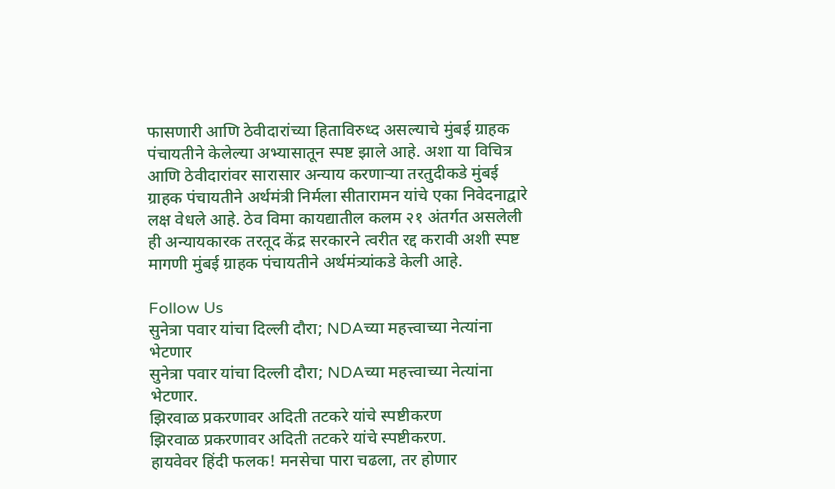फासणारी आणि ठेवीदारांच्या हिताविरुध्द असल्याचे मुंबई ग्राहक पंचायतीने केलेल्या अभ्यासातून स्पष्ट झाले आहे. अशा या विचित्र आणि ठेवीदारांवर सारासार अन्याय करणाऱ्या तरतुदीकडे मुंबई ग्राहक पंचायतीने अर्थमंत्री निर्मला सीतारामन यांचे एका निवेदनाद्वारे लक्ष वेधले आहे. ठेव विमा कायद्यातील कलम २१ अंतर्गत असलेली ही अन्यायकारक तरतूद केंद्र सरकारने त्वरीत रद्द करावी अशी स्पष्ट मागणी मुंबई ग्राहक पंचायतीने अर्थमंत्र्यांकडे केली आहे.

Follow Us
सुनेत्रा पवार यांचा दिल्ली दौरा; NDAच्या महत्त्वाच्या नेत्यांना भेटणार
सुनेत्रा पवार यांचा दिल्ली दौरा; NDAच्या महत्त्वाच्या नेत्यांना भेटणार.
झिरवाळ प्रकरणावर अदिती तटकरे यांचे स्पष्टीकरण
झिरवाळ प्रकरणावर अदिती तटकरे यांचे स्पष्टीकरण.
हायवेवर हिंदी फलक! मनसेचा पारा चढला, तर होणार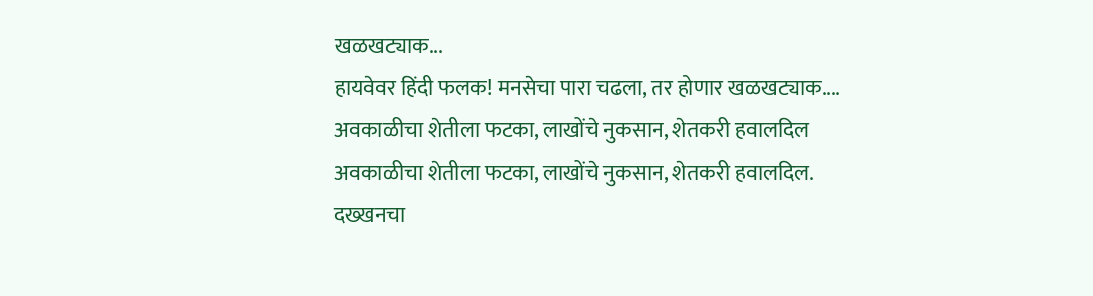खळखट्याक...
हायवेवर हिंदी फलक! मनसेचा पारा चढला, तर होणार खळखट्याक....
अवकाळीचा शेतीला फटका, लाखोंचे नुकसान, शेतकरी हवालदिल
अवकाळीचा शेतीला फटका, लाखोंचे नुकसान, शेतकरी हवालदिल.
दख्खनचा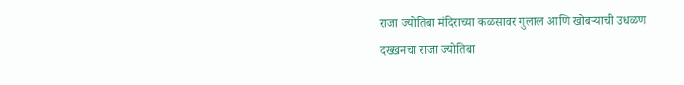राजा ज्योतिबा मंदिराच्या कळसावर गुलाल आणि खोबऱ्याची उधळण
दख्खनचा राजा ज्योतिबा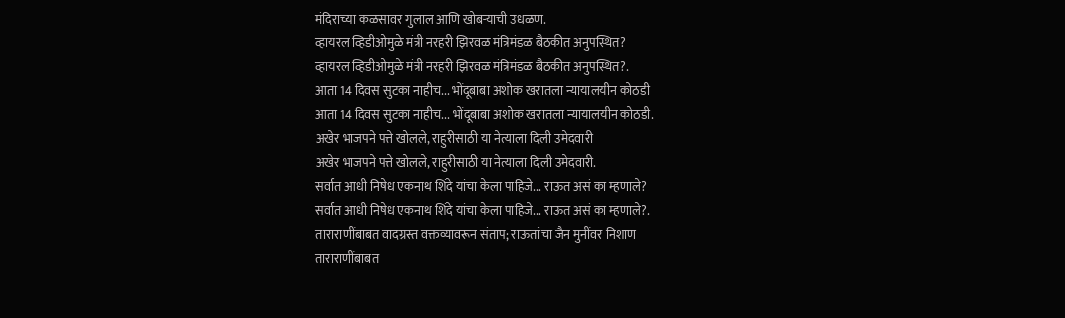मंदिराच्या कळसावर गुलाल आणि खोबऱ्याची उधळण.
व्हायरल व्हिडीओमुळे मंत्री नरहरी झिरवळ मंत्रिमंडळ बैठकीत अनुपस्थित?
व्हायरल व्हिडीओमुळे मंत्री नरहरी झिरवळ मंत्रिमंडळ बैठकीत अनुपस्थित?.
आता 14 दिवस सुटका नाहीच... भोंदूबाबा अशोक खरातला न्यायालयीन कोठडी
आता 14 दिवस सुटका नाहीच... भोंदूबाबा अशोक खरातला न्यायालयीन कोठडी.
अखेर भाजपने पत्ते खोलले, राहुरीसाठी या नेत्याला दिली उमेदवारी
अखेर भाजपने पत्ते खोलले, राहुरीसाठी या नेत्याला दिली उमेदवारी.
सर्वात आधी निषेध एकनाथ शिंदे यांचा केला पाहिजे... राऊत असं का म्हणाले?
सर्वात आधी निषेध एकनाथ शिंदे यांचा केला पाहिजे... राऊत असं का म्हणाले?.
ताराराणींबाबत वादग्रस्त वक्तव्यावरून संताप; राऊतांचा जैन मुनींवर निशाण
ताराराणींबाबत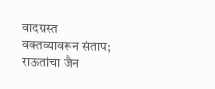वादग्रस्त वक्तव्यावरून संताप; राऊतांचा जैन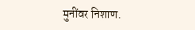मुनींवर निशाण.